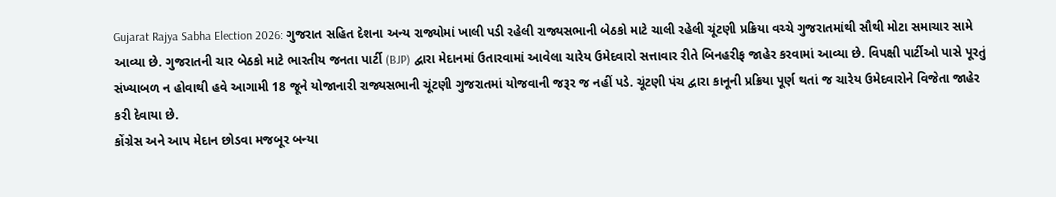Gujarat Rajya Sabha Election 2026: ગુજરાત સહિત દેશના અન્ય રાજ્યોમાં ખાલી પડી રહેલી રાજ્યસભાની બેઠકો માટે ચાલી રહેલી ચૂંટણી પ્રક્રિયા વચ્ચે ગુજરાતમાંથી સૌથી મોટા સમાચાર સામે આવ્યા છે. ગુજરાતની ચાર બેઠકો માટે ભારતીય જનતા પાર્ટી (BJP) દ્વારા મેદાનમાં ઉતારવામાં આવેલા ચારેય ઉમેદવારો સત્તાવાર રીતે બિનહરીફ જાહેર કરવામાં આવ્યા છે. વિપક્ષી પાર્ટીઓ પાસે પૂરતું સંખ્યાબળ ન હોવાથી હવે આગામી 18 જૂને યોજાનારી રાજ્યસભાની ચૂંટણી ગુજરાતમાં યોજવાની જરૂર જ નહીં પડે. ચૂંટણી પંચ દ્વારા કાનૂની પ્રક્રિયા પૂર્ણ થતાં જ ચારેય ઉમેદવારોને વિજેતા જાહેર કરી દેવાયા છે.
કોંગ્રેસ અને આપ મેદાન છોડવા મજબૂર બન્યા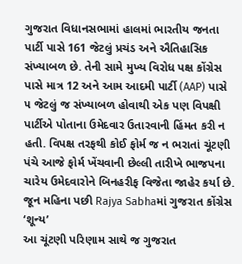ગુજરાત વિધાનસભામાં હાલમાં ભારતીય જનતા પાર્ટી પાસે 161 જેટલું પ્રચંડ અને ઐતિહાસિક સંખ્યાબળ છે. તેની સામે મુખ્ય વિરોધ પક્ષ કોંગ્રેસ પાસે માત્ર 12 અને આમ આદમી પાર્ટી (AAP) પાસે ૫ જેટલું જ સંખ્યાબળ હોવાથી એક પણ વિપક્ષી પાર્ટીએ પોતાના ઉમેદવાર ઉતારવાની હિંમત કરી ન હતી. વિપક્ષ તરફથી કોઈ ફોર્મ જ ન ભરાતાં ચૂંટણી પંચે આજે ફોર્મ ખેંચવાની છેલ્લી તારીખે ભાજપના ચારેય ઉમેદવારોને બિનહરીફ વિજેતા જાહેર કર્યા છે.
જૂન મહિના પછી Rajya Sabhaમાં ગુજરાત કોંગ્રેસ ‘શૂન્ય’
આ ચૂંટણી પરિણામ સાથે જ ગુજરાત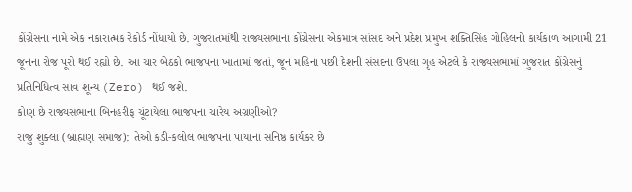કોંગ્રેસના નામે એક નકારાત્મક રેકોર્ડ નોંધાયો છે. ગુજરાતમાંથી રાજ્યસભાના કોંગ્રેસના એકમાત્ર સાંસદ અને પ્રદેશ પ્રમુખ શક્તિસિંહ ગોહિલનો કાર્યકાળ આગામી 21 જૂનના રોજ પૂરો થઈ રહ્યો છે. આ ચાર બેઠકો ભાજપના ખાતામાં જતાં, જૂન મહિના પછી દેશની સંસદના ઉપલા ગૃહ એટલે કે રાજ્યસભામાં ગુજરાત કોંગ્રેસનું પ્રતિનિધિત્વ સાવ શૂન્ય (Zero) થઈ જશે.
કોણ છે રાજ્યસભાના બિનહરીફ ચૂંટાયેલા ભાજપના ચારેય અગ્રણીઓ?
રાજુ શુક્લા (બ્રાહ્મણ સમાજ): તેઓ કડી-કલોલ ભાજપના પાયાના સનિષ્ઠ કાર્યકર છે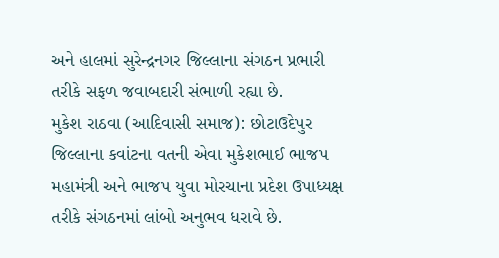અને હાલમાં સુરેન્દ્રનગર જિલ્લાના સંગઠન પ્રભારી તરીકે સફળ જવાબદારી સંભાળી રહ્યા છે.
મુકેશ રાઠવા (આદિવાસી સમાજ): છોટાઉદેપુર જિલ્લાના કવાંટના વતની એવા મુકેશભાઈ ભાજપ મહામંત્રી અને ભાજપ યુવા મોરચાના પ્રદેશ ઉપાધ્યક્ષ તરીકે સંગઠનમાં લાંબો અનુભવ ધરાવે છે.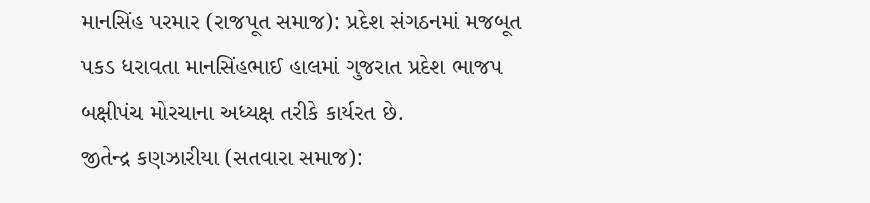માનસિંહ પરમાર (રાજપૂત સમાજ): પ્રદેશ સંગઠનમાં મજબૂત પકડ ધરાવતા માનસિંહભાઈ હાલમાં ગુજરાત પ્રદેશ ભાજપ બક્ષીપંચ મોરચાના અધ્યક્ષ તરીકે કાર્યરત છે.
જીતેન્દ્ર કણઝારીયા (સતવારા સમાજ):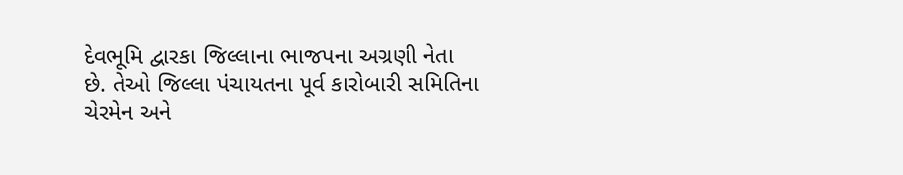દેવભૂમિ દ્વારકા જિલ્લાના ભાજપના અગ્રણી નેતા છે. તેઓ જિલ્લા પંચાયતના પૂર્વ કારોબારી સમિતિના ચેરમેન અને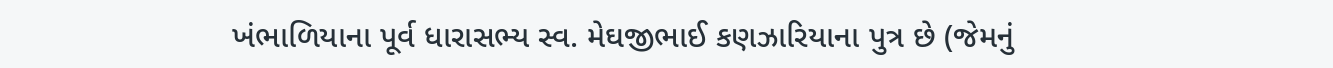ખંભાળિયાના પૂર્વ ધારાસભ્ય સ્વ. મેઘજીભાઈ કણઝારિયાના પુત્ર છે (જેમનું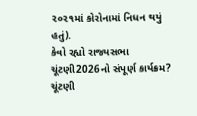૨૦૨૧માં કોરોનામાં નિધન થયું હતું).
કેવો રહ્યો રાજ્યસભા ચૂંટણી2026નો સંપૂર્ણ કાર્યક્રમ?
ચૂંટણી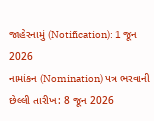જાહેરનામું (Notification): 1 જૂન 2026
નામાંકન (Nomination) પત્ર ભરવાની છેલ્લી તારીખ: 8 જૂન 2026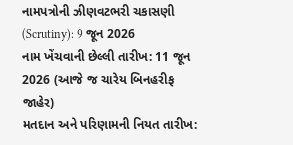નામપત્રોની ઝીણવટભરી ચકાસણી (Scrutiny): 9 જૂન 2026
નામ ખેંચવાની છેલ્લી તારીખ: 11 જૂન 2026 (આજે જ ચારેય બિનહરીફ જાહેર)
મતદાન અને પરિણામની નિયત તારીખ: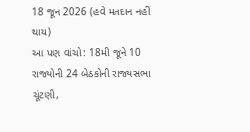18 જૂન 2026 (હવે મતદાન નહીં થાય)
આ પણ વાંચો: 18મી જૂને 10 રાજ્યોની 24 બેઠકોની રાજ્યસભા ચૂંટણી,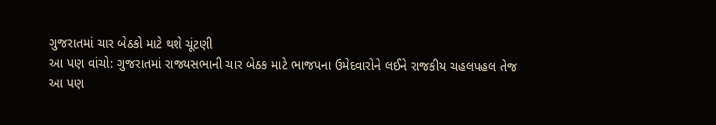ગુજરાતમાં ચાર બેઠકો માટે થશે ચૂંટણી
આ પણ વાંચો: ગુજરાતમાં રાજ્યસભાની ચાર બેઠક માટે ભાજપના ઉમેદવારોને લઈને રાજકીય ચહલપહલ તેજ
આ પણ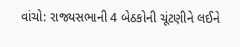વાંચો: રાજ્યસભાની 4 બેઠકોની ચૂંટણીને લઈને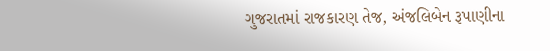ગુજરાતમાં રાજકારણ તેજ, અંજલિબેન રૂપાણીના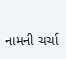નામની ચર્ચા